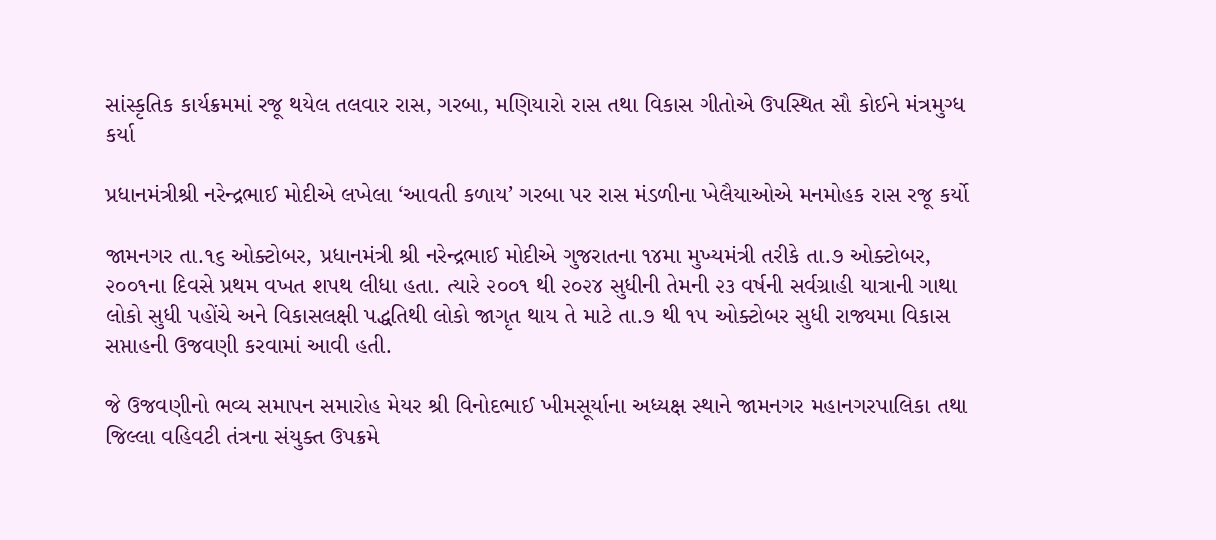સાંસ્કૃતિક કાર્યક્રમમાં રજૂ થયેલ તલવાર રાસ, ગરબા, મણિયારો રાસ તથા વિકાસ ગીતોએ ઉપસ્થિત સૌ કોઈને મંત્રમુગ્ધ કર્યા

પ્રધાનમંત્રીશ્રી નરેન્દ્રભાઈ મોદીએ લખેલા ‘આવતી કળાય’ ગરબા પર રાસ મંડળીના ખેલૈયાઓએ મનમોહક રાસ રજૂ કર્યો

જામનગર તા.૧૬ ઓક્ટોબર, પ્રધાનમંત્રી શ્રી નરેન્દ્રભાઈ મોદીએ ગુજરાતના ૧૪મા મુખ્યમંત્રી તરીકે તા.૭ ઓક્ટોબર, ૨૦૦૧ના દિવસે પ્રથમ વખત શપથ લીધા હતા. ત્યારે ૨૦૦૧ થી ૨૦૨૪ સુધીની તેમની ૨૩ વર્ષની સર્વગ્રાહી યાત્રાની ગાથા લોકો સુધી પહોંચે અને વિકાસલક્ષી પદ્ધતિથી લોકો જાગૃત થાય તે માટે તા.૭ થી ૧૫ ઓક્ટોબર સુધી રાજ્યમા વિકાસ સપ્તાહની ઉજવણી કરવામાં આવી હતી.

જે ઉજવણીનો ભવ્ય સમાપન સમારોહ મેયર શ્રી વિનોદભાઈ ખીમસૂર્યાના અધ્યક્ષ સ્થાને જામનગર મહાનગરપાલિકા તથા જિલ્લા વહિવટી તંત્રના સંયુક્ત ઉપક્રમે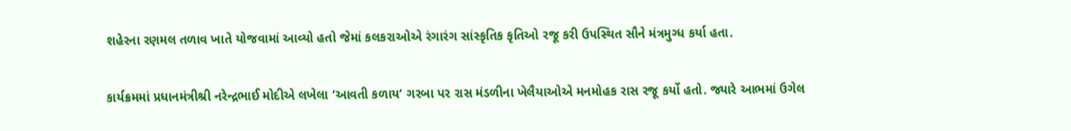શહેરના રણમલ તળાવ ખાતે યોજવામાં આવ્યો હતો જેમાં કલકરાઓએ રંગારંગ સાંસ્કૃતિક કૃતિઓ રજૂ કરી ઉપસ્થિત સૌને મંત્રમુગ્ધ કર્યા હતા.

કાર્યક્રમમાં પ્રધાનમંત્રીશ્રી નરેન્દ્રભાઈ મોદીએ લખેલા ‘આવતી કળાય’ ગરબા પર રાસ મંડળીના ખેલૈયાઓએ મનમોહક રાસ રજૂ કર્યો હતો. જ્યારે આભમાં ઉગેલ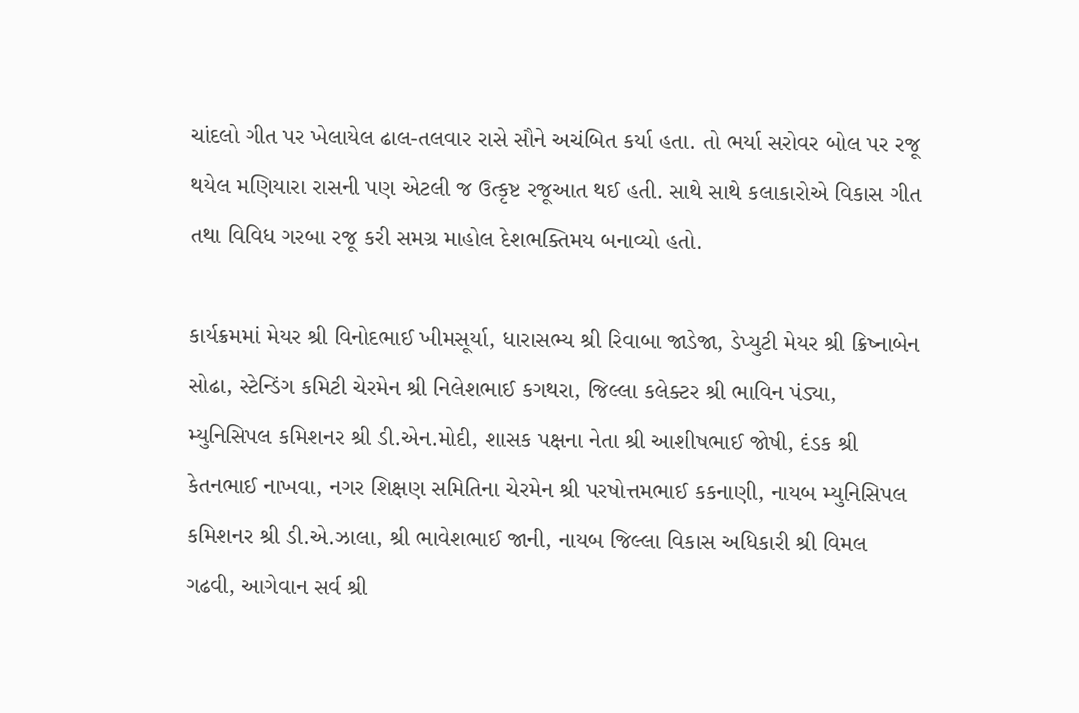ચાંદલો ગીત પર ખેલાયેલ ઢાલ-તલવાર રાસે સૌને અચંબિત કર્યા હતા. તો ભર્યા સરોવર બોલ પર રજૂ થયેલ મણિયારા રાસની પણ એટલી જ ઉત્કૃષ્ટ રજૂઆત થઈ હતી. સાથે સાથે કલાકારોએ વિકાસ ગીત તથા વિવિધ ગરબા રજૂ કરી સમગ્ર માહોલ દેશભક્તિમય બનાવ્યો હતો.

કાર્યક્રમમાં મેયર શ્રી વિનોદભાઈ ખીમસૂર્યા, ધારાસભ્ય શ્રી રિવાબા જાડેજા, ડેપ્યુટી મેયર શ્રી ક્રિષ્નાબેન સોઢા, સ્ટેન્ડિંગ કમિટી ચેરમેન શ્રી નિલેશભાઈ કગથરા, જિલ્લા કલેક્ટર શ્રી ભાવિન પંડ્યા, મ્યુનિસિપલ કમિશનર શ્રી ડી.એન.મોદી, શાસક પક્ષના નેતા શ્રી આશીષભાઈ જોષી, દંડક શ્રી કેતનભાઈ નાખવા, નગર શિક્ષણ સમિતિના ચેરમેન શ્રી પરષોત્તમભાઈ કકનાણી, નાયબ મ્યુનિસિપલ કમિશનર શ્રી ડી.એ.ઝાલા, શ્રી ભાવેશભાઈ જાની, નાયબ જિલ્લા વિકાસ અધિકારી શ્રી વિમલ ગઢવી, આગેવાન સર્વ શ્રી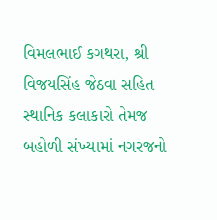વિમલભાઈ કગથરા, શ્રી વિજયસિંહ જેઠવા સહિત સ્થાનિક કલાકારો તેમજ બહોળી સંખ્યામાં નગરજનો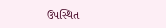ઉપસ્થિત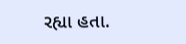રહ્યા હતા.